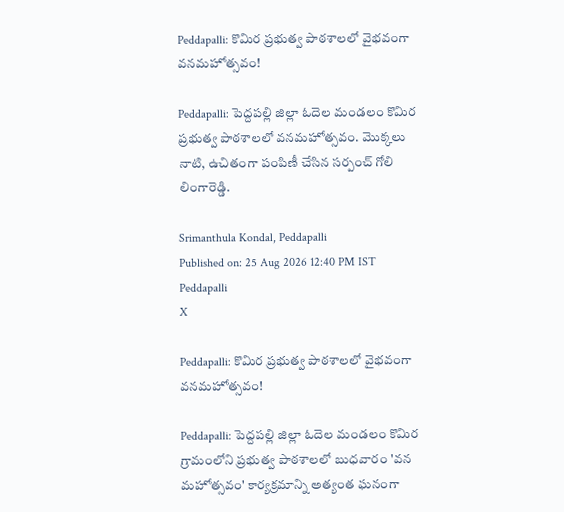Peddapalli: కొమిర ప్రభుత్వ పాఠశాలలో వైభవంగా వనమహోత్సవం!

Peddapalli: పెద్దపల్లి జిల్లా ఓదెల మండలం కొమిర ప్రభుత్వ పాఠశాలలో వనమహోత్సవం. మొక్కలు నాటి, ఉచితంగా పంపిణీ చేసిన సర్పంచ్ గోలి లింగారెడ్డి.

Srimanthula Kondal, Peddapalli
Published on: 25 Aug 2026 12:40 PM IST
Peddapalli
X

Peddapalli: కొమిర ప్రభుత్వ పాఠశాలలో వైభవంగా వనమహోత్సవం!

Peddapalli: పెద్దపల్లి జిల్లా ఓదెల మండలం కొమిర గ్రామంలోని ప్రభుత్వ పాఠశాలలో బుధవారం 'వన మహోత్సవం' కార్యక్రమాన్ని అత్యంత ఘనంగా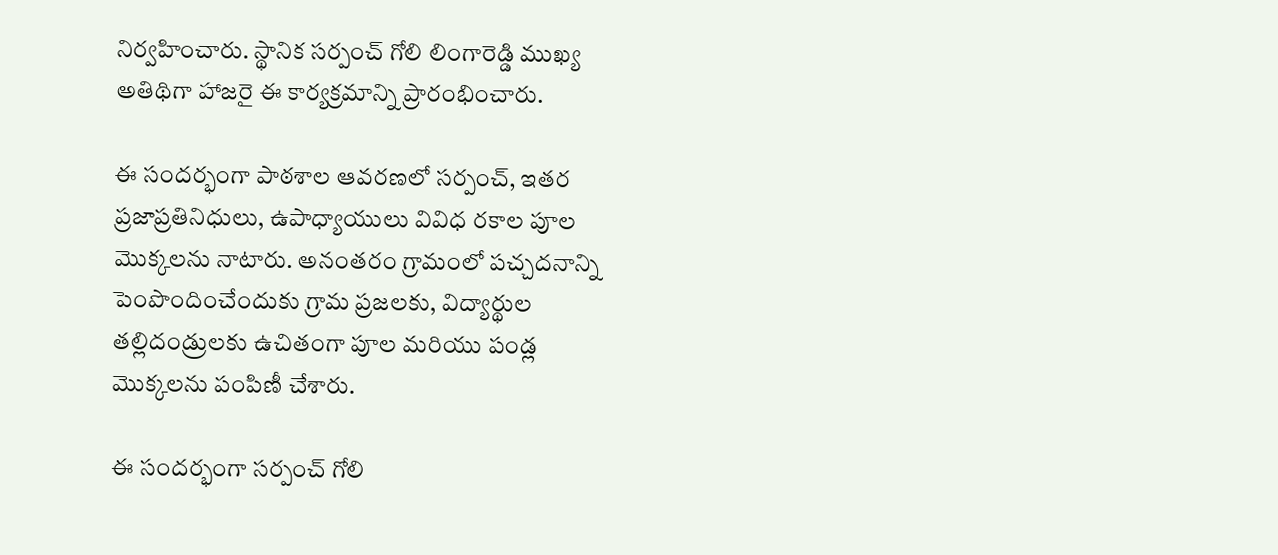నిర్వహించారు. స్థానిక సర్పంచ్ గోలి లింగారెడ్డి ముఖ్య అతిథిగా హాజరై ఈ కార్యక్రమాన్ని ప్రారంభించారు.

ఈ సందర్భంగా పాఠశాల ఆవరణలో సర్పంచ్, ఇతర ప్రజాప్రతినిధులు, ఉపాధ్యాయులు వివిధ రకాల పూల మొక్కలను నాటారు. అనంతరం గ్రామంలో పచ్చదనాన్ని పెంపొందించేందుకు గ్రామ ప్రజలకు, విద్యార్థుల తల్లిదండ్రులకు ఉచితంగా పూల మరియు పండ్ల మొక్కలను పంపిణీ చేశారు.

ఈ సందర్భంగా సర్పంచ్ గోలి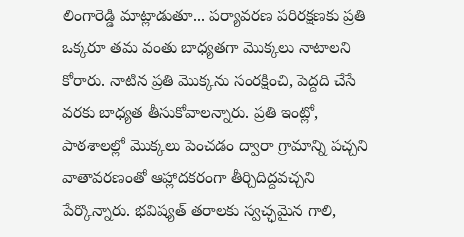లింగారెడ్డి మాట్లాడుతూ... పర్యావరణ పరిరక్షణకు ప్రతి ఒక్కరూ తమ వంతు బాధ్యతగా మొక్కలు నాటాలని కోరారు. నాటిన ప్రతి మొక్కను సంరక్షించి, పెద్దది చేసే వరకు బాధ్యత తీసుకోవాలన్నారు. ప్రతి ఇంట్లో, పాఠశాలల్లో మొక్కలు పెంచడం ద్వారా గ్రామాన్ని పచ్చని వాతావరణంతో ఆహ్లాదకరంగా తీర్చిదిద్దవచ్చని పేర్కొన్నారు. భవిష్యత్ తరాలకు స్వచ్ఛమైన గాలి,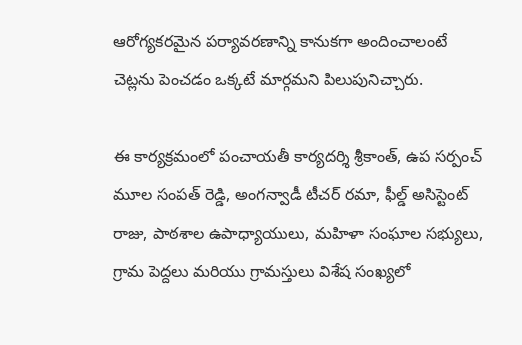ఆరోగ్యకరమైన పర్యావరణాన్ని కానుకగా అందించాలంటే చెట్లను పెంచడం ఒక్కటే మార్గమని పిలుపునిచ్చారు.

ఈ కార్యక్రమంలో పంచాయతీ కార్యదర్శి శ్రీకాంత్, ఉప సర్పంచ్ మూల సంపత్ రెడ్డి, అంగన్వాడీ టీచర్ రమా, ఫీల్డ్ అసిస్టెంట్ రాజు, పాఠశాల ఉపాధ్యాయులు, మహిళా సంఘాల సభ్యులు, గ్రామ పెద్దలు మరియు గ్రామస్తులు విశేష సంఖ్యలో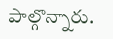పాల్గొన్నారు.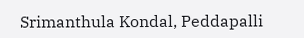Srimanthula Kondal, Peddapalli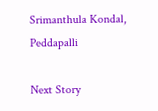Srimanthula Kondal, Peddapalli

Next Story